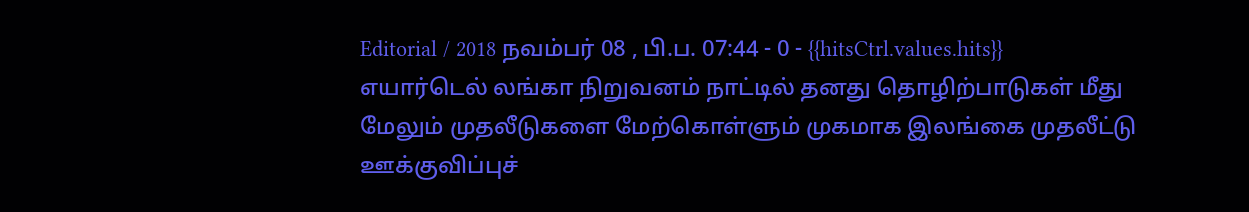Editorial / 2018 நவம்பர் 08 , பி.ப. 07:44 - 0 - {{hitsCtrl.values.hits}}
எயார்டெல் லங்கா நிறுவனம் நாட்டில் தனது தொழிற்பாடுகள் மீது மேலும் முதலீடுகளை மேற்கொள்ளும் முகமாக இலங்கை முதலீட்டு ஊக்குவிப்புச்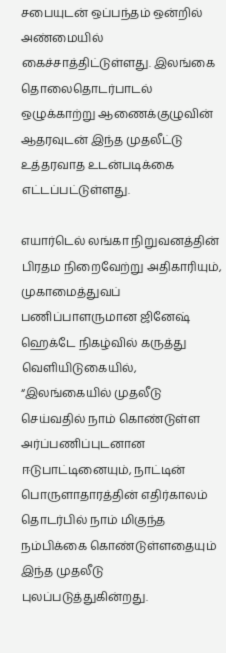சபையுடன் ஒப்பந்தம் ஒன்றில் அண்மையில் கைச்சாத்திட்டுள்ளது. இலங்கை தொலைதொடர்பாடல் ஒழுக்காற்று ஆணைக்குழுவின் ஆதரவுடன் இந்த முதலீட்டு உத்தரவாத உடன்படிக்கை எட்டப்பட்டுள்ளது.

எயார்டெல் லங்கா நிறுவனத்தின் பிரதம நிறைவேற்று அதிகாரியும், முகாமைத்துவப் பணிப்பாளருமான ஜினேஷ் ஹெக்டே நிகழ்வில் கருத்து வெளியிடுகையில், “இலங்கையில் முதலீடு செய்வதில் நாம் கொண்டுள்ள அர்ப்பணிப்புடனான ஈடுபாட்டினையும், நாட்டின் பொருளாதாரத்தின் எதிர்காலம் தொடர்பில் நாம் மிகுந்த நம்பிக்கை கொண்டுள்ளதையும் இந்த முதலீடு புலப்படுத்துகின்றது.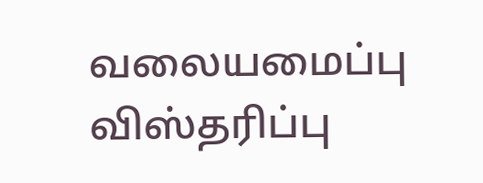வலையமைப்பு விஸ்தரிப்பு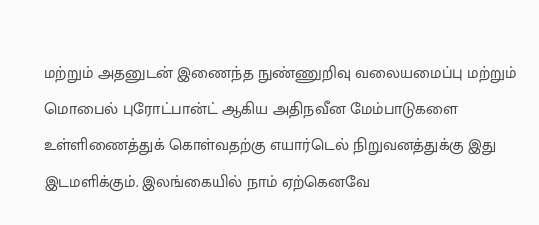மற்றும் அதனுடன் இணைந்த நுண்ணுறிவு வலையமைப்பு மற்றும் மொபைல் புரோட்பான்ட் ஆகிய அதிநவீன மேம்பாடுகளை உள்ளிணைத்துக் கொள்வதற்கு எயார்டெல் நிறுவனத்துக்கு இது இடமளிக்கும். இலங்கையில் நாம் ஏற்கெனவே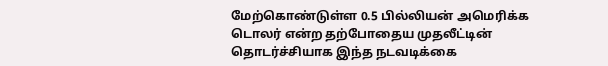மேற்கொண்டுள்ள 0.5 பில்லியன் அமெரிக்க டொலர் என்ற தற்போதைய முதலீட்டின் தொடர்ச்சியாக இந்த நடவடிக்கை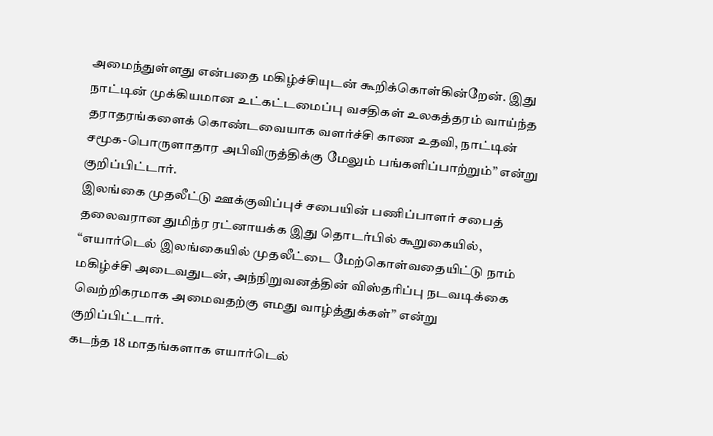அமைந்துள்ளது என்பதை மகிழ்ச்சியுடன் கூறிக்கொள்கின்றேன். இது நாட்டின் முக்கியமான உட்கட்டமைப்பு வசதிகள் உலகத்தரம் வாய்ந்த தராதரங்களைக் கொண்டவையாக வளர்ச்சி காண உதவி, நாட்டின் சமூக-பொருளாதார அபிவிருத்திக்கு மேலும் பங்களிப்பாற்றும்” என்று குறிப்பிட்டார்.
இலங்கை முதலீட்டு ஊக்குவிப்புச் சபையின் பணிப்பாளர் சபைத் தலைவரான துமிந்ர ரட்னாயக்க இது தொடர்பில் கூறுகையில், “எயார்டெல் இலங்கையில் முதலீட்டை மேற்கொள்வதையிட்டு நாம் மகிழ்ச்சி அடைவதுடன், அந்நிறுவனத்தின் விஸ்தரிப்பு நடவடிக்கை வெற்றிகரமாக அமைவதற்கு எமது வாழ்த்துக்கள்” என்று குறிப்பிட்டார்.
கடந்த 18 மாதங்களாக எயார்டெல்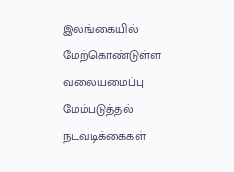இலங்கையில் மேற்கொண்டுள்ள வலையமைப்பு மேம்படுத்தல் நடவடிக்கைகள்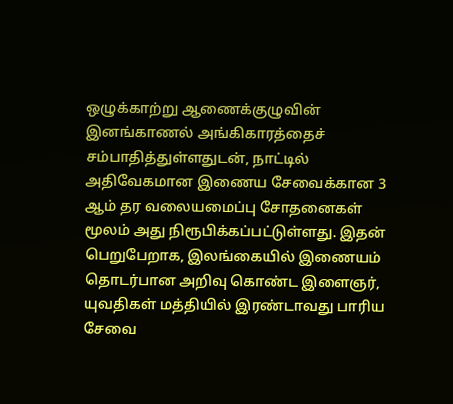ஒழுக்காற்று ஆணைக்குழுவின் இனங்காணல் அங்கிகாரத்தைச் சம்பாதித்துள்ளதுடன், நாட்டில் அதிவேகமான இணைய சேவைக்கான 3 ஆம் தர வலையமைப்பு சோதனைகள் மூலம் அது நிரூபிக்கப்பட்டுள்ளது. இதன் பெறுபேறாக, இலங்கையில் இணையம் தொடர்பான அறிவு கொண்ட இளைஞர், யுவதிகள் மத்தியில் இரண்டாவது பாரிய சேவை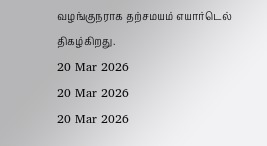வழங்குநராக தற்சமயம் எயார்டெல் திகழ்கிறது.
20 Mar 2026
20 Mar 2026
20 Mar 2026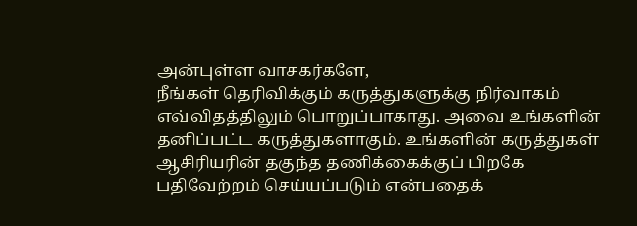அன்புள்ள வாசகர்களே,
நீங்கள் தெரிவிக்கும் கருத்துகளுக்கு நிர்வாகம் எவ்விதத்திலும் பொறுப்பாகாது. அவை உங்களின் தனிப்பட்ட கருத்துகளாகும். உங்களின் கருத்துகள் ஆசிரியரின் தகுந்த தணிக்கைக்குப் பிறகே பதிவேற்றம் செய்யப்படும் என்பதைக்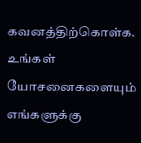கவனத்திற்கொள்க. உங்கள் யோசனைகளையும் எங்களுக்கு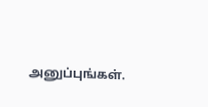அனுப்புங்கள்.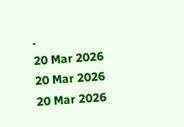.
20 Mar 2026
20 Mar 2026
20 Mar 2026